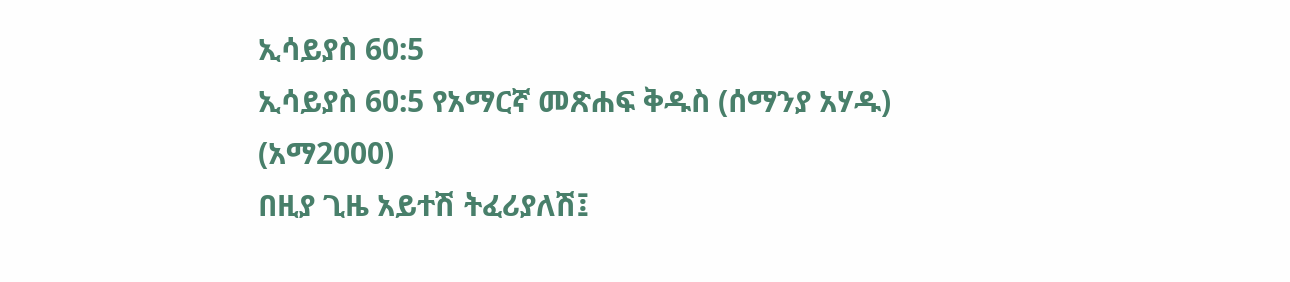ኢሳይያስ 60:5
ኢሳይያስ 60:5 የአማርኛ መጽሐፍ ቅዱስ (ሰማንያ አሃዱ) (አማ2000)
በዚያ ጊዜ አይተሽ ትፈሪያለሽ፤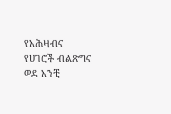የአሕዛብና የሀገሮች ብልጽግና ወደ አንቺ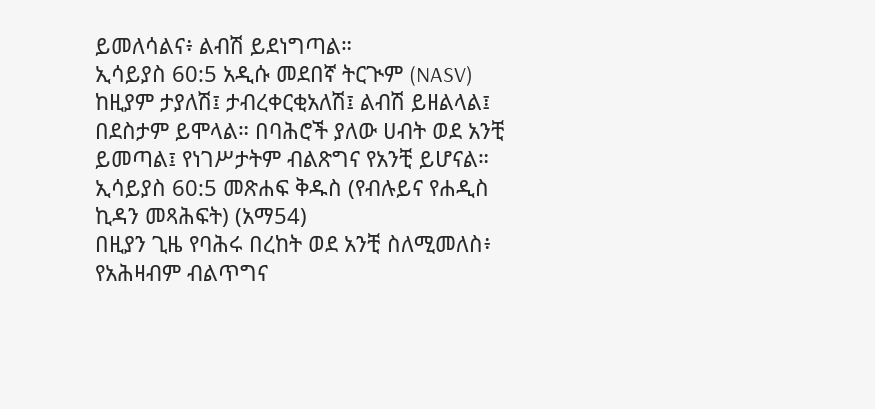ይመለሳልና፥ ልብሽ ይደነግጣል።
ኢሳይያስ 60:5 አዲሱ መደበኛ ትርጒም (NASV)
ከዚያም ታያለሽ፤ ታብረቀርቂአለሽ፤ ልብሽ ይዘልላል፤ በደስታም ይሞላል። በባሕሮች ያለው ሀብት ወደ አንቺ ይመጣል፤ የነገሥታትም ብልጽግና የአንቺ ይሆናል።
ኢሳይያስ 60:5 መጽሐፍ ቅዱስ (የብሉይና የሐዲስ ኪዳን መጻሕፍት) (አማ54)
በዚያን ጊዜ የባሕሩ በረከት ወደ አንቺ ስለሚመለስ፥ የአሕዛብም ብልጥግና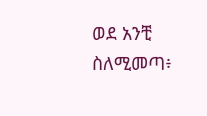ወደ አንቺ ስለሚመጣ፥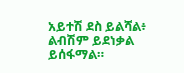አይተሽ ደስ ይልሻል፥ ልብሽም ይደነቃል ይሰፋማል።